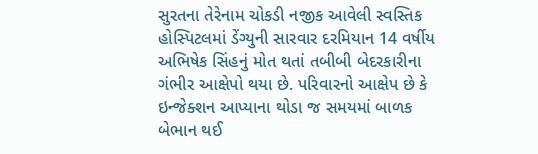સુરતના તેરેનામ ચોકડી નજીક આવેલી સ્વસ્તિક હોસ્પિટલમાં ડેંગ્યુની સારવાર દરમિયાન 14 વર્ષીય અભિષેક સિંહનું મોત થતાં તબીબી બેદરકારીના ગંભીર આક્ષેપો થયા છે. પરિવારનો આક્ષેપ છે કે ઇન્જેક્શન આપ્યાના થોડા જ સમયમાં બાળક બેભાન થઈ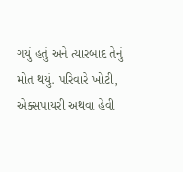ગયું હતું અને ત્યારબાદ તેનું મોત થયું. પરિવારે ખોટી, એક્સપાયરી અથવા હેવી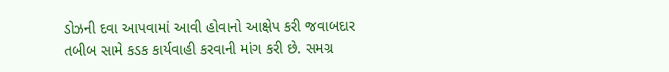ડોઝની દવા આપવામાં આવી હોવાનો આક્ષેપ કરી જવાબદાર તબીબ સામે કડક કાર્યવાહી કરવાની માંગ કરી છે. સમગ્ર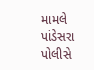મામલે પાંડેસરા પોલીસે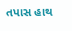તપાસ હાથ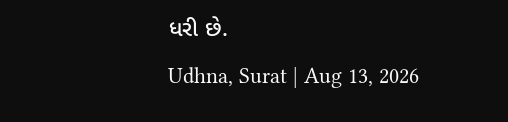ધરી છે.
Udhna, Surat | Aug 13, 2026